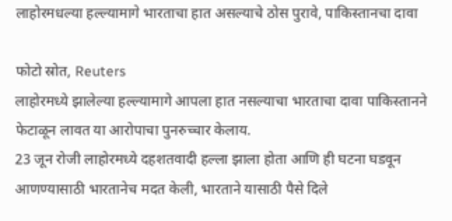लाहोरमधल्या हल्ल्यामागे भारताचा हात असल्याचे ठोस पुरावे, पाकिस्तानचा दावा

फोटो स्रोत, Reuters
लाहोरमध्ये झालेल्या हल्ल्यामागे आपला हात नसल्याचा भारताचा दावा पाकिस्तानने फेटाळून लावत या आरोपाचा पुनरुच्चार केलाय.
23 जून रोजी लाहोरमध्ये दहशतवादी हल्ला झाला होता आणि ही घटना घडवून आणण्यासाठी भारतानेच मदत केली, भारताने यासाठी पैसे दिले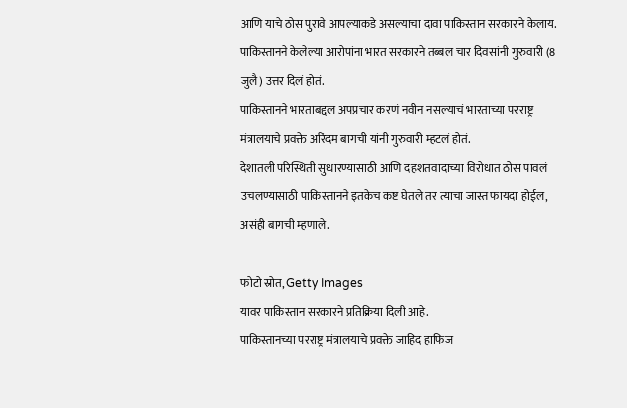आणि याचे ठोस पुरावे आपल्याकडे असल्याचा दावा पाकिस्तान सरकारने केलाय.
पाकिस्तानने केलेल्या आरोपांना भारत सरकारने तब्बल चार दिवसांनी गुरुवारी (8 जुलै) उत्तर दिलं होतं.
पाकिस्तानने भारताबद्दल अपप्रचार करणं नवीन नसल्याचं भारताच्या परराष्ट्र मंत्रालयाचे प्रवक्ते अरिंदम बागची यांनी गुरुवारी म्हटलं होतं.
देशातली परिस्थिती सुधारण्यासाठी आणि दहशतवादाच्या विरोधात ठोस पावलं उचलण्यासाठी पाकिस्तानने इतकेच कष्ट घेतले तर त्याचा जास्त फायदा होईल, असंही बागची म्हणाले.

फोटो स्रोत, Getty Images
यावर पाकिस्तान सरकारने प्रतिक्रिया दिली आहे.
पाकिस्तानच्या परराष्ट्र मंत्रालयाचे प्रवक्ते जाहिद हाफिज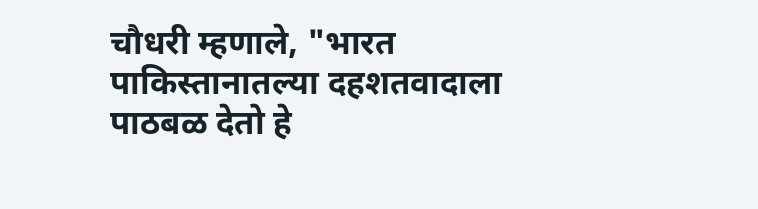चौधरी म्हणाले, "भारत पाकिस्तानातल्या दहशतवादाला पाठबळ देतो हे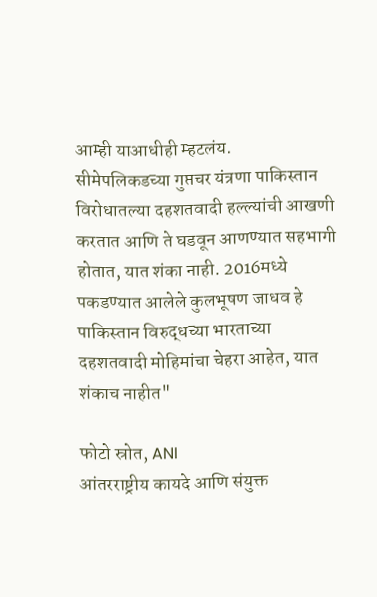आम्ही याआधीही म्हटलंय.
सीमेपलिकडच्या गुप्तचर यंत्रणा पाकिस्तान विरोधातल्या दहशतवादी हल्ल्यांची आखणी करतात आणि ते घडवून आणण्यात सहभागी होतात, यात शंका नाही. 2016मध्ये पकडण्यात आलेले कुलभूषण जाधव हे पाकिस्तान विरुद्धच्या भारताच्या दहशतवादी मोहिमांचा चेहरा आहेत, यात शंकाच नाहीत"

फोटो स्रोत, ANI
आंतरराष्ट्रीय कायदे आणि संयुक्त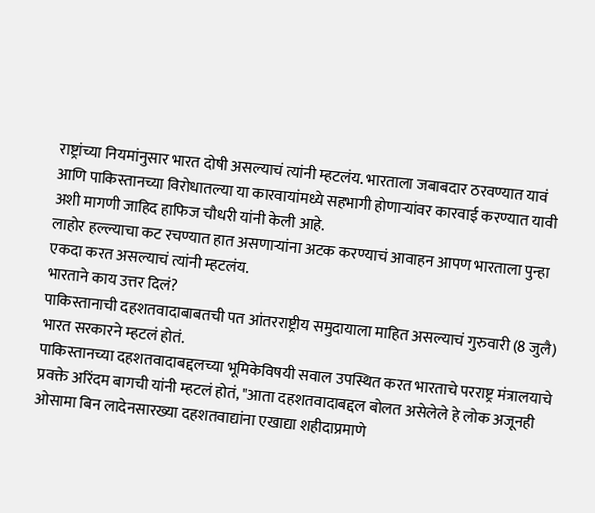राष्ट्रांच्या नियमांनुसार भारत दोषी असल्याचं त्यांनी म्हटलंय. भारताला जबाबदार ठरवण्यात यावं आणि पाकिस्तानच्या विरोधातल्या या कारवायांमध्ये सहभागी होणाऱ्यांवर कारवाई करण्यात यावी अशी मागणी जाहिद हाफिज चौधरी यांनी केली आहे.
लाहोर हल्ल्याचा कट रचण्यात हात असणाऱ्यांना अटक करण्याचं आवाहन आपण भारताला पुन्हा एकदा करत असल्याचं त्यांनी म्हटलंय.
भारताने काय उत्तर दिलं?
पाकिस्तानाची दहशतवादाबाबतची पत आंतरराष्ट्रीय समुदायाला माहित असल्याचं गुरुवारी (8 जुलै) भारत सरकारने म्हटलं होतं.
पाकिस्तानच्या दहशतवादाबद्दलच्या भूमिकेविषयी सवाल उपस्थित करत भारताचे परराष्ट्र मंत्रालयाचे प्रवक्ते अरिंदम बागची यांनी म्हटलं होतं, "आता दहशतवादाबद्दल बोलत असेलेले हे लोक अजूनही ओसामा बिन लादेनसारख्या दहशतवाद्यांना एखाद्या शहीदाप्रमाणे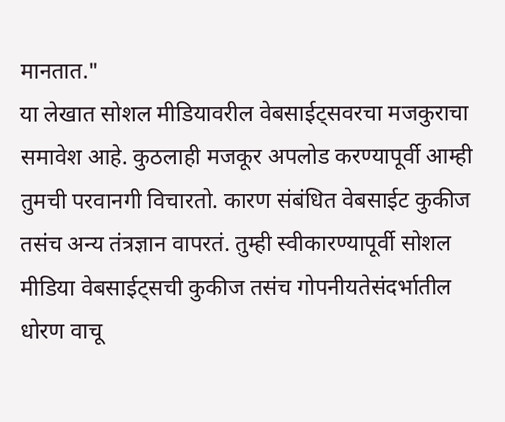मानतात."
या लेखात सोशल मीडियावरील वेबसाईट्सवरचा मजकुराचा समावेश आहे. कुठलाही मजकूर अपलोड करण्यापूर्वी आम्ही तुमची परवानगी विचारतो. कारण संबंधित वेबसाईट कुकीज तसंच अन्य तंत्रज्ञान वापरतं. तुम्ही स्वीकारण्यापूर्वी सोशल मीडिया वेबसाईट्सची कुकीज तसंच गोपनीयतेसंदर्भातील धोरण वाचू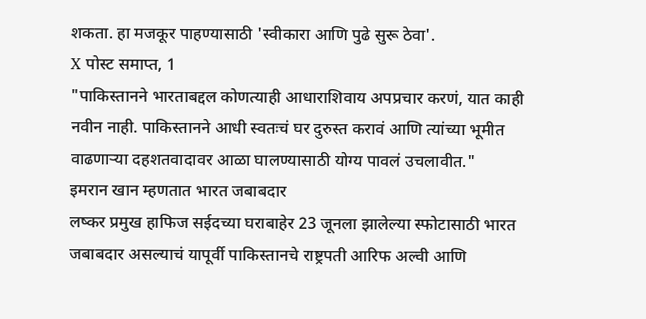शकता. हा मजकूर पाहण्यासाठी 'स्वीकारा आणि पुढे सुरू ठेवा'.
X पोस्ट समाप्त, 1
"पाकिस्तानने भारताबद्दल कोणत्याही आधाराशिवाय अपप्रचार करणं, यात काही नवीन नाही. पाकिस्तानने आधी स्वतःचं घर दुरुस्त करावं आणि त्यांच्या भूमीत वाढणाऱ्या दहशतवादावर आळा घालण्यासाठी योग्य पावलं उचलावीत."
इमरान खान म्हणतात भारत जबाबदार
लष्कर प्रमुख हाफिज सईदच्या घराबाहेर 23 जूनला झालेल्या स्फोटासाठी भारत जबाबदार असल्याचं यापूर्वी पाकिस्तानचे राष्ट्रपती आरिफ अल्वी आणि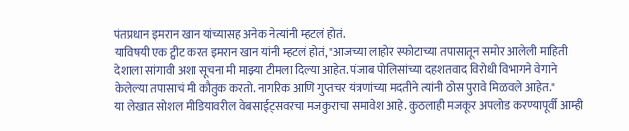पंतप्रधान इमरान खान यांच्यासह अनेक नेत्यांनी म्हटलं होतं.
याविषयी एक ट्वीट करत इमरान खान यांनी म्हटलं होतं, "आजच्या लाहोर स्फोटाच्या तपासातून समोर आलेली माहिती देशाला सांगावी अशा सूचना मी माझ्या टीमला दिल्या आहेत. पंजाब पोलिसांच्या दहशतवाद विरोधी विभागने वेगाने केलेल्या तपासाचं मी कौतुक करतो. नागरिक आणि गुप्तचर यंत्रणांच्या मदतीने त्यांनी ठोस पुरावे मिळवले आहेत."
या लेखात सोशल मीडियावरील वेबसाईट्सवरचा मजकुराचा समावेश आहे. कुठलाही मजकूर अपलोड करण्यापूर्वी आम्ही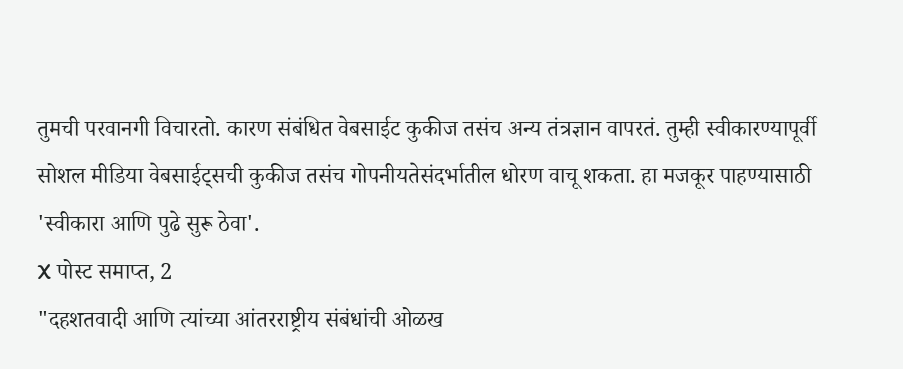तुमची परवानगी विचारतो. कारण संबंधित वेबसाईट कुकीज तसंच अन्य तंत्रज्ञान वापरतं. तुम्ही स्वीकारण्यापूर्वी सोशल मीडिया वेबसाईट्सची कुकीज तसंच गोपनीयतेसंदर्भातील धोरण वाचू शकता. हा मजकूर पाहण्यासाठी 'स्वीकारा आणि पुढे सुरू ठेवा'.
X पोस्ट समाप्त, 2
"दहशतवादी आणि त्यांच्या आंतरराष्ट्रीय संबंधांची ओळख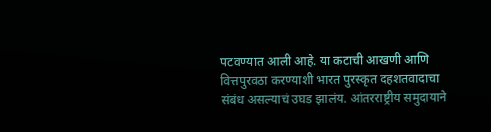पटवण्यात आली आहे. या कटाची आखणी आणि वित्तपुरवठा करण्याशी भारत पुरस्कृत दहशतवादाचा संबंध असल्याचं उघड झालंय. आंतरराष्ट्रीय समुदायाने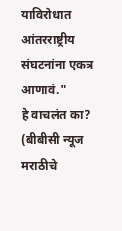याविरोधात आंतरराष्ट्रीय संघटनांना एकत्र आणावं."
हे वाचलंत का?
(बीबीसी न्यूज मराठीचे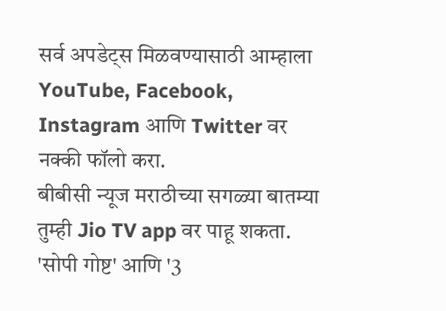सर्व अपडेट्स मिळवण्यासाठी आम्हाला YouTube, Facebook, Instagram आणि Twitter वर नक्की फॉलो करा.
बीबीसी न्यूज मराठीच्या सगळ्या बातम्या तुम्ही Jio TV app वर पाहू शकता.
'सोपी गोष्ट' आणि '3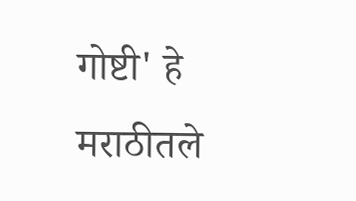गोष्टी' हे मराठीतले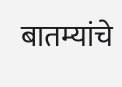बातम्यांचे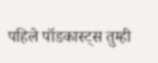पहिले पॉडकास्ट्स तुम्ही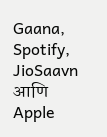Gaana, Spotify, JioSaavn आणि Apple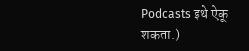Podcasts इथे ऐकू शकता.)